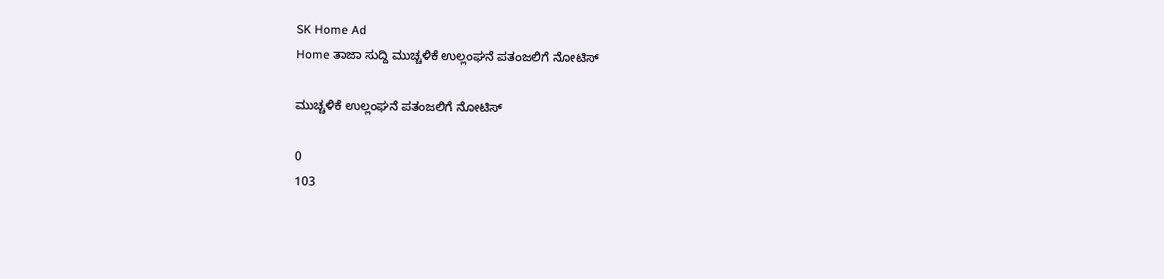SK Home Ad
Home ತಾಜಾ ಸುದ್ದಿ ಮುಚ್ಚಳಿಕೆ ಉಲ್ಲಂಘನೆ ಪತಂಜಲಿಗೆ ನೋಟಿಸ್

ಮುಚ್ಚಳಿಕೆ ಉಲ್ಲಂಘನೆ ಪತಂಜಲಿಗೆ ನೋಟಿಸ್

0
103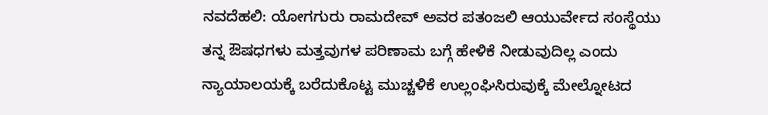ನವದೆಹಲಿ: ಯೋಗಗುರು ರಾಮದೇವ್ ಅವರ ಪತಂಜಲಿ ಆಯುರ್ವೇದ ಸಂಸ್ಥೆಯು ತನ್ನ ಔಷಧಗಳು ಮತ್ತವುಗಳ ಪರಿಣಾಮ ಬಗ್ಗೆ ಹೇಳಿಕೆ ನೀಡುವುದಿಲ್ಲ ಎಂದು ನ್ಯಾಯಾಲಯಕ್ಕೆ ಬರೆದುಕೊಟ್ಟ ಮುಚ್ಚಳಿಕೆ ಉಲ್ಲಂಘಿಸಿರುವುಕ್ಕೆ ಮೇಲ್ನೋಟದ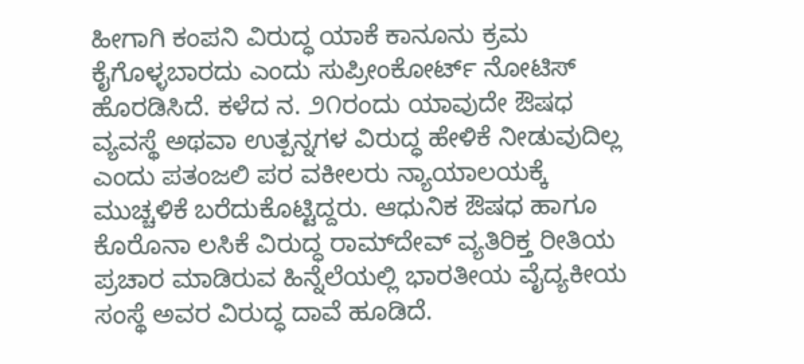ಹೀಗಾಗಿ ಕಂಪನಿ ವಿರುದ್ಧ ಯಾಕೆ ಕಾನೂನು ಕ್ರಮ ಕೈಗೊಳ್ಳಬಾರದು ಎಂದು ಸುಪ್ರೀಂಕೋರ್ಟ್ ನೋಟಿಸ್ ಹೊರಡಿಸಿದೆ. ಕಳೆದ ನ. ೨೧ರಂದು ಯಾವುದೇ ಔಷಧ ವ್ಯವಸ್ಥೆ ಅಥವಾ ಉತ್ಪನ್ನಗಳ ವಿರುದ್ಧ ಹೇಳಿಕೆ ನೀಡುವುದಿಲ್ಲ ಎಂದು ಪತಂಜಲಿ ಪರ ವಕೀಲರು ನ್ಯಾಯಾಲಯಕ್ಕೆ ಮುಚ್ಚಳಿಕೆ ಬರೆದುಕೊಟ್ಟಿದ್ದರು. ಆಧುನಿಕ ಔಷಧ ಹಾಗೂ ಕೊರೊನಾ ಲಸಿಕೆ ವಿರುದ್ಧ ರಾಮ್‌ದೇವ್ ವ್ಯತಿರಿಕ್ತ ರೀತಿಯ ಪ್ರಚಾರ ಮಾಡಿರುವ ಹಿನ್ನೆಲೆಯಲ್ಲಿ ಭಾರತೀಯ ವೈದ್ಯಕೀಯ ಸಂಸ್ಥೆ ಅವರ ವಿರುದ್ಧ ದಾವೆ ಹೂಡಿದೆ.